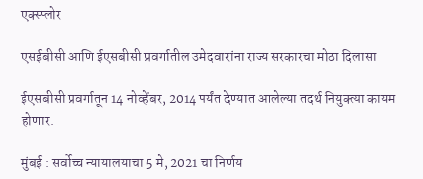एक्स्प्लोर

एसईबीसी आणि ईएसबीसी प्रवर्गातील उमेदवारांना राज्य सरकारचा मोठा दिलासा

ईएसबीसी प्रवर्गातून 14 नोव्हेंबर, 2014 पर्यंत देण्यात आलेल्या तदर्थ नियुक्त्या कायम होणार.

मुंबई : सर्वोच्च न्यायालयाचा 5 मे, 2021 चा निर्णय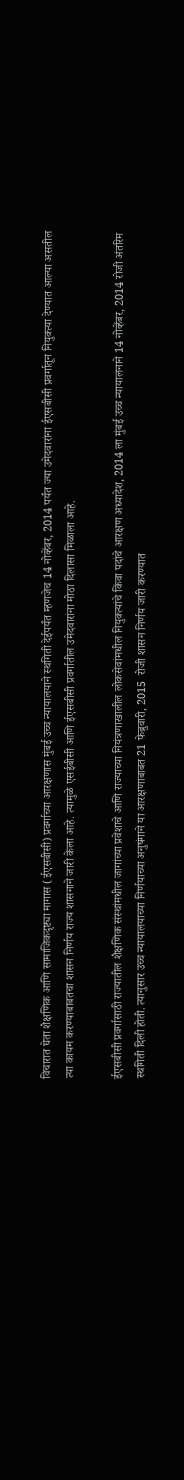विचारात घेता शैक्षणिक आणि सामाजिकदृष्ट्या मागास (ईएसबीसी) प्रवर्गाच्या आरक्षणास मुंबई उच्च न्यायालयाने स्थगिती देईपर्यंत म्हणजेच 14 नोव्हेंबर, 2014 पर्यंत ज्या उमेदवारांना ईएसबीसी प्रवर्गातून नियुक्त्या देण्यात आल्या असतील त्या कायम करण्याबाबतचा शासन निर्णय राज्य शासनाने जारी केला आहे. त्यामुळे एसईबीसी आणि ईएसबीसी प्रवर्गातील उमेदवारांना मोठा दिलासा मिळाला आहे.

ईएसबीसी प्रवर्गासाठी राज्यातील शैक्षणिक संस्थांमधील जागांच्या प्रवेशाचे आणि राज्याच्या नियंत्रणाखालील लोकसेवांमधील नियुक्त्यांचे किंवा पदांचे आरक्षण अध्यादेश, 2014 ला मुंबई उच्च न्यायालनाने 14 नोव्हेंबर, 2014 रोजी अंतरिम स्थगिती दिली होती. त्यानुसार उच्च न्यायालयाच्या निर्णयाच्या अनुषंगाने या आरक्षणाबाबत 21 फेब्रुवारी, 2015  रोजी शासन निर्णय जारी करण्यात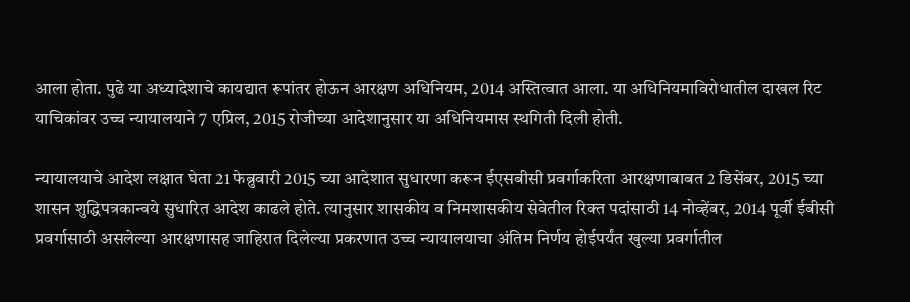आला होता. पुढे या अध्यादेशाचे कायद्यात रूपांतर होऊन आरक्षण अधिनियम, 2014 अस्तित्वात आला. या अधिनियमाविरोधातील दाखल रिट याचिकांवर उच्च न्यायालयाने 7 एप्रिल, 2015 रोजीच्या आदेशानुसार या अधिनियमास स्थगिती दिली होती.

न्यायालयाचे आदेश लक्षात घेता 21 फेब्रुवारी 2015 च्या आदेशात सुधारणा करून ईएसबीसी प्रवर्गाकरिता आरक्षणाबाबत 2 डिसेंबर, 2015 च्या शासन शुद्धिपत्रकान्वये सुधारित आदेश काढले होते. त्यानुसार शासकीय व निमशासकीय सेवेतील रिक्त पदांसाठी 14 नोव्हेंबर, 2014 पूर्वी ईबीसी प्रवर्गासाठी असलेल्या आरक्षणासह जाहिरात दिलेल्या प्रकरणात उच्च न्यायालयाचा अंतिम निर्णय होईपर्यंत खुल्या प्रवर्गातील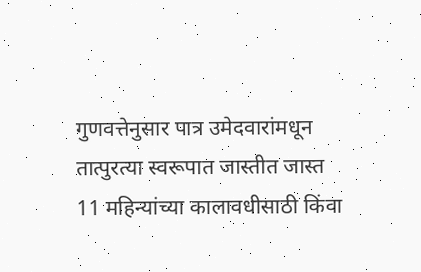गुणवत्तेनुसार पात्र उमेदवारांमधून तात्पुरत्या स्वरूपात जास्तीत जास्त 11 महिन्यांच्या कालावधीसाठी किंवा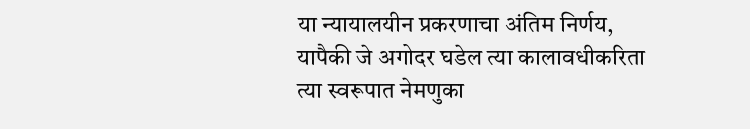या न्यायालयीन प्रकरणाचा अंतिम निर्णय, यापैकी जे अगोदर घडेल त्या कालावधीकरिता त्या स्वरूपात नेमणुका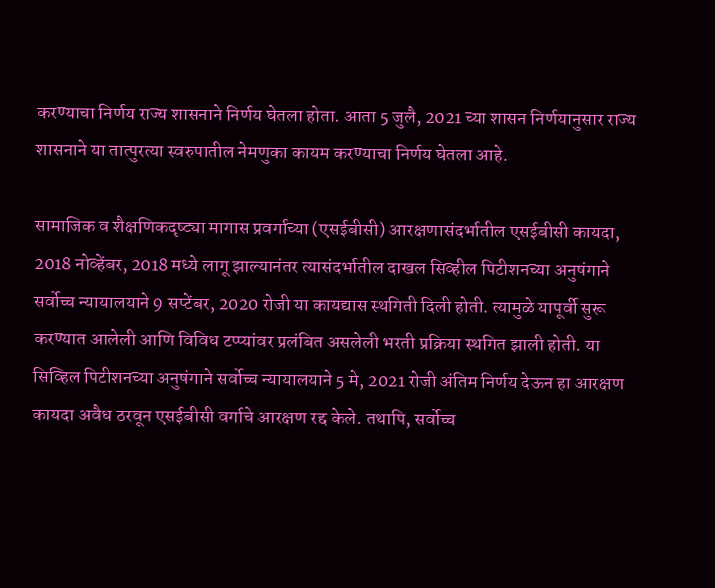करण्याचा निर्णय राज्य शासनाने निर्णय घेतला होता. आता 5 जुलै, 2021 च्या शासन निर्णयानुसार राज्य शासनाने या तात्पुरत्या स्वरुपातील नेमणुका कायम करण्याचा निर्णय घेतला आहे.

सामाजिक व शैक्षणिकदृष्ट्या मागास प्रवर्गाच्या (एसईबीसी) आरक्षणासंदर्भातील एसईबीसी कायदा, 2018 नोव्हेंबर, 2018 मध्ये लागू झाल्यानंतर त्यासंदर्भातील दाखल सिव्हील पिटीशनच्या अनुषंगाने सर्वोच्च न्यायालयाने 9 सप्टेंबर, 2020 रोजी या कायद्यास स्थगिती दिली होती. त्यामुळे यापूर्वी सुरू करण्यात आलेली आणि विविध टप्प्यांवर प्रलंबित असलेली भरती प्रक्रिया स्थगित झाली होती. या सिव्हिल पिटीशनच्या अनुषंगाने सर्वोच्च न्यायालयाने 5 मे, 2021 रोजी अंतिम निर्णय देऊन हा आरक्षण कायदा अवैध ठरवून एसईबीसी वर्गाचे आरक्षण रद्द केले. तथापि, सर्वोच्च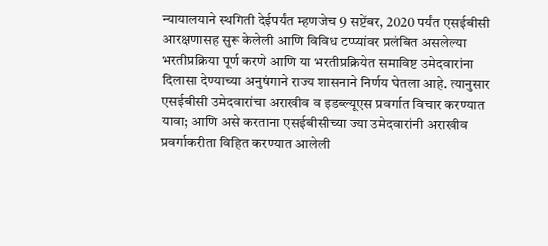न्यायालयाने स्थगिती देईपर्यंत म्हणजेच 9 सप्टेंबर, 2020 पर्यंत एसईबीसी आरक्षणासह सुरू केलेली आणि विविध टप्प्यांवर प्रलंबित असलेल्या भरतीप्रक्रिया पूर्ण करणे आणि या भरतीप्रक्रियेत समाविष्ट उमेदवारांना दिलासा देण्याच्या अनुषंगाने राज्य शासनाने निर्णय घेतला आहे. त्यानुसार एसईबीसी उमेदवारांचा अराखीव व इडब्ल्यूएस प्रवर्गात विचार करण्यात यावा; आणि असे करताना एसईबीसीच्या ज्या उमेदवारांनी अराखीव प्रवर्गाकरीता विहित करण्यात आलेली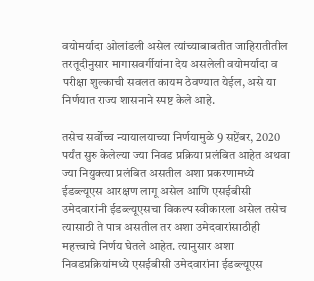वयोमर्यादा ओलांडली असेल त्यांच्याबाबतीत जाहिरातीतील तरतूदीनुसार मागासवर्गीयांना देय असलेली वयोमर्यादा व परीक्षा शुल्काची सवलत कायम ठेवण्यात येईल, असे या निर्णयात राज्य शासनाने स्पष्ट केले आहे.

तसेच सर्वोच्च न्यायालयाच्या निर्णयामुळे 9 सप्टेंबर, 2020 पर्यंत सुरु केलेल्या ज्या निवड प्रक्रिया प्रलंबित आहेत अथवा ज्या नियुक्त्या प्रलंबित असतील अशा प्रकरणामध्ये ईडब्ल्यूएस आरक्षण लागू असेल आणि एसईबीसी उमेदवारांनी ईडब्ल्यूएसचा विकल्प स्वीकारला असेल तसेच त्यासाठी ते पात्र असतील तर अशा उमेदवारांसाठीही महत्त्वाचे निर्णय घेतले आहेत. त्यानुसार अशा निवडप्रक्रियांमध्ये एसईबीसी उमेदवारांना ईडब्ल्यूएस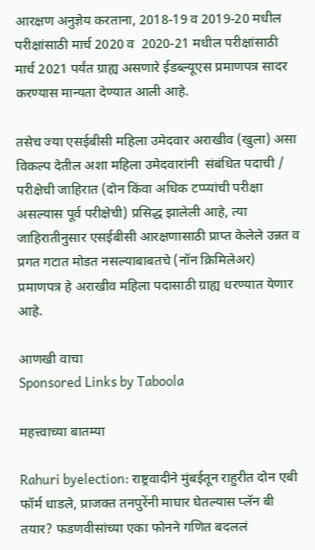आरक्षण अनुज्ञेय करताना, 2018-19 व 2019-20 मधील परीक्षांसाठी मार्च 2020 व  2020-21 मधील परीक्षांसाठी मार्च 2021 पर्यंत ग्राह्य असणारे ईडब्ल्यूएस प्रमाणपत्र सादर करण्यास मान्यता देण्यात आली आहे.

तसेच ज्या एसईबीसी महिला उमेदवार अराखीव (खुला) असा विकल्प देतील अशा महिला उमेदवारांनी  संबंधित पदाची / परीक्षेची जाहिरात (दोन किंवा अधिक टप्प्यांची परीक्षा असल्यास पूर्व परीक्षेची) प्रसिद्ध झालेली आहे, त्या जाहिरातीनुसार एसईबीसी आरक्षणासाठी प्राप्त केलेले उन्नत व प्रगत गटात मोडत नसल्याबाबतचे (नॉन क्रिमिलेअर) प्रमाणपत्र हे अराखीव महिला पदासाठी ग्राह्य धरण्यात येणार आहे.

आणखी वाचा
Sponsored Links by Taboola

महत्त्वाच्या बातम्या

Rahuri byelection: राष्ट्रवादीने मुंबईतून राहुरीत दोन एबी फॉर्म धाडले, प्राजक्त तनपुरेंनी माघार घेतल्यास प्लॅन बी तयार? फडणवीसांच्या एका फोनने गणित बदललं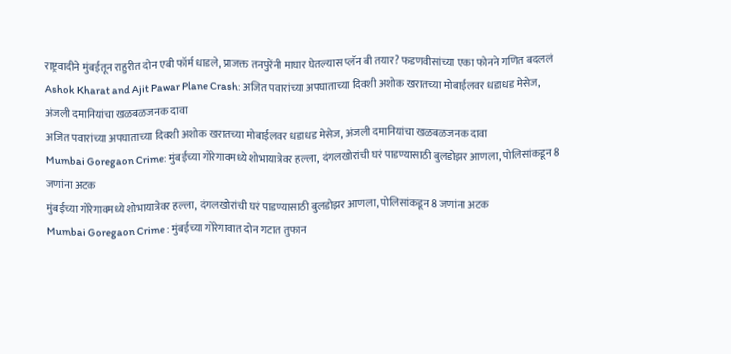राष्ट्रवादीने मुंबईतून राहुरीत दोन एबी फॉर्म धाडले, प्राजक्त तनपुरेंनी माघार घेतल्यास प्लॅन बी तयार? फडणवीसांच्या एका फोनने गणित बदललं
Ashok Kharat and Ajit Pawar Plane Crash: अजित पवारांच्या अपघाताच्या दिवशी अशोक खरातच्या मोबाईलवर धडाधड मेसेज, अंजली दमानियांचा खळबळजनक दावा
अजित पवारांच्या अपघाताच्या दिवशी अशोक खरातच्या मोबाईलवर धडाधड मेसेज, अंजली दमानियांचा खळबळजनक दावा
Mumbai Goregaon Crime: मुंबईच्या गोरेगावमध्ये शोभायात्रेवर हल्ला, दंगलखोरांची घरं पाडण्यासाठी बुलडोझर आणला, पोलिसांकडून 8 जणांना अटक
मुंबईच्या गोरेगावमध्ये शोभायात्रेवर हल्ला, दंगलखोरांची घरं पाडण्यासाठी बुलडोझर आणला, पोलिसांकडून 8 जणांना अटक
Mumbai Goregaon Crime : मुंबईच्या गोरेगावात दोन गटात तुफान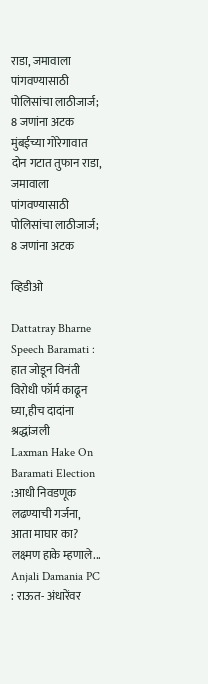राडा, जमावाला पांगवण्यासाठी पोलिसांचा लाठीजार्ज; 8 जणांना अटक
मुंबईच्या गोरेगावात दोन गटात तुफान राडा, जमावाला पांगवण्यासाठी पोलिसांचा लाठीजार्ज; 8 जणांना अटक

व्हिडीओ

Dattatray Bharne Speech Baramati : हात जोडून विनंती विरोधी फॉर्म काढून घ्या,हीच दादांना श्रद्धांजली
Laxman Hake On Baramati Election :आधी निवडणूक लढण्याची गर्जना, आता माघार का? लक्ष्मण हाके म्हणाले...
Anjali Damania PC : राऊत- अंधारेंवर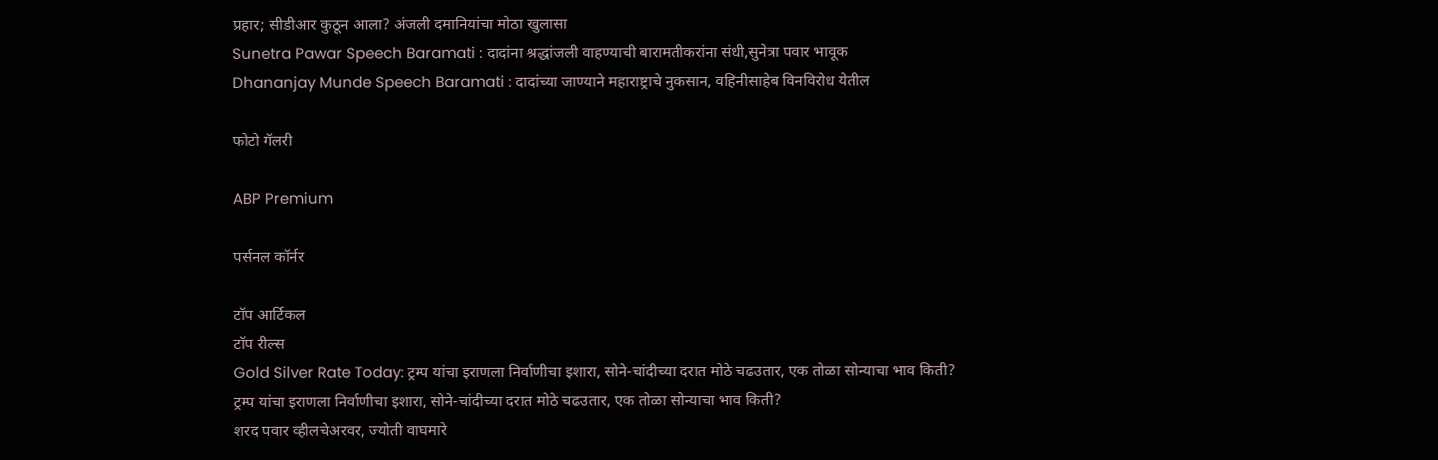प्रहार; सीडीआर कुठून आला? अंजली दमानियांचा मोठा खुलासा
Sunetra Pawar Speech Baramati : दादांना श्रद्धांजली वाहण्याची बारामतीकरांना संधी,सुनेत्रा पवार भावूक
Dhananjay Munde Speech Baramati : दादांच्या जाण्याने महाराष्ट्राचे नुकसान, वहिनीसाहेब विनविरोध येतील

फोटो गॅलरी

ABP Premium

पर्सनल कॉर्नर

टॉप आर्टिकल
टॉप रील्स
Gold Silver Rate Today: ट्रम्प यांचा इराणला निर्वाणीचा इशारा, सोने-चांदीच्या दरात मोठे चढउतार, एक तोळा सोन्याचा भाव किती?
ट्रम्प यांचा इराणला निर्वाणीचा इशारा, सोने-चांदीच्या दरात मोठे चढउतार, एक तोळा सोन्याचा भाव किती?
शरद पवार व्हीलचेअरवर, ज्योती वाघमारे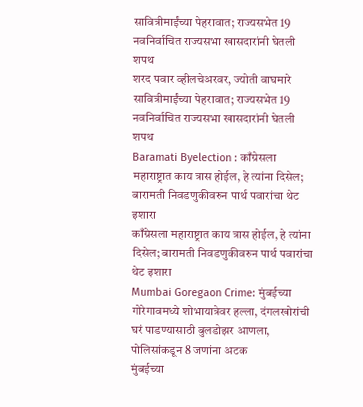सावित्रीमाईंच्या पेहरावात; राज्यसभेत 19 नवनिर्वाचित राज्यसभा खासदारांनी घेतली शपथ
शरद पवार व्हीलचेअरवर, ज्योती वाघमारे सावित्रीमाईंच्या पेहरावात; राज्यसभेत 19 नवनिर्वाचित राज्यसभा खासदारांनी घेतली शपथ
Baramati Byelection : काँग्रेसला महाराष्ट्रात काय त्रास होईल, हे त्यांना दिसेल; बारामती निवडणुकीवरुन पार्थ पवारांचा थेट इशारा
काँग्रेसला महाराष्ट्रात काय त्रास होईल, हे त्यांना दिसेल; बारामती निवडणुकीवरुन पार्थ पवारांचा थेट इशारा
Mumbai Goregaon Crime: मुंबईच्या गोरेगावमध्ये शोभायात्रेवर हल्ला, दंगलखोरांची घरं पाडण्यासाठी बुलडोझर आणला, पोलिसांकडून 8 जणांना अटक
मुंबईच्या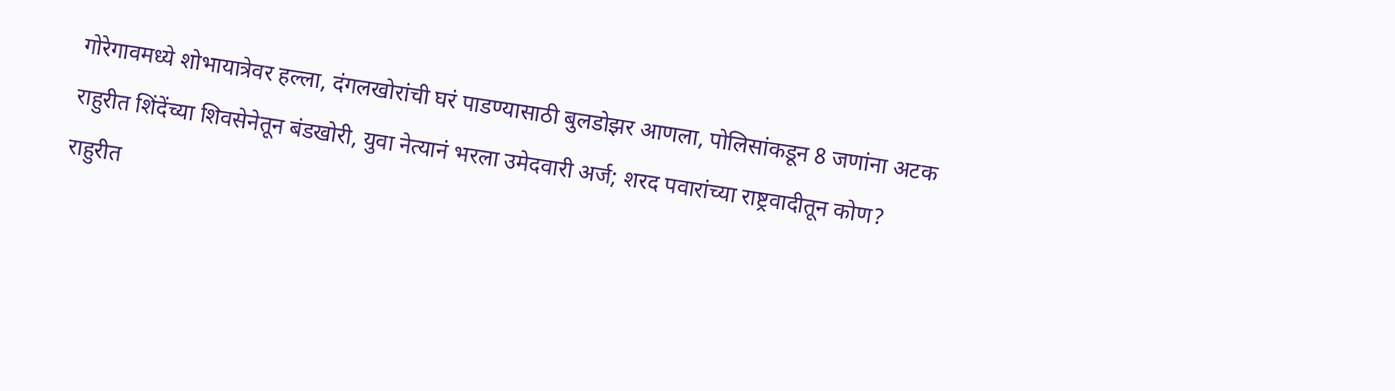गोरेगावमध्ये शोभायात्रेवर हल्ला, दंगलखोरांची घरं पाडण्यासाठी बुलडोझर आणला, पोलिसांकडून 8 जणांना अटक
राहुरीत शिंदेंच्या शिवसेनेतून बंडखोरी, युवा नेत्यानं भरला उमेदवारी अर्ज; शरद पवारांच्या राष्ट्रवादीतून कोण?
राहुरीत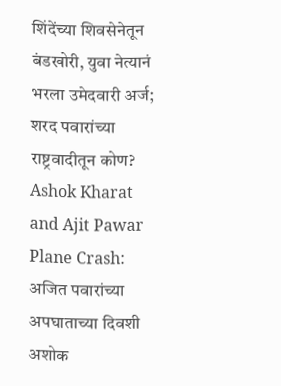शिंदेंच्या शिवसेनेतून बंडखोरी, युवा नेत्यानं भरला उमेदवारी अर्ज; शरद पवारांच्या राष्ट्रवादीतून कोण?
Ashok Kharat and Ajit Pawar Plane Crash: अजित पवारांच्या अपघाताच्या दिवशी अशोक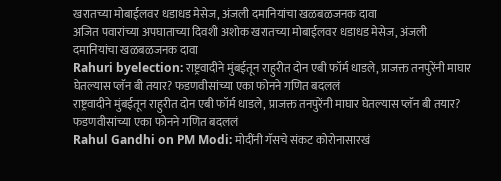खरातच्या मोबाईलवर धडाधड मेसेज, अंजली दमानियांचा खळबळजनक दावा
अजित पवारांच्या अपघाताच्या दिवशी अशोक खरातच्या मोबाईलवर धडाधड मेसेज, अंजली दमानियांचा खळबळजनक दावा
Rahuri byelection: राष्ट्रवादीने मुंबईतून राहुरीत दोन एबी फॉर्म धाडले, प्राजक्त तनपुरेंनी माघार घेतल्यास प्लॅन बी तयार? फडणवीसांच्या एका फोनने गणित बदललं
राष्ट्रवादीने मुंबईतून राहुरीत दोन एबी फॉर्म धाडले, प्राजक्त तनपुरेंनी माघार घेतल्यास प्लॅन बी तयार? फडणवीसांच्या एका फोनने गणित बदललं
Rahul Gandhi on PM Modi: मोदींनी गॅसचे संकट कोरोनासारखं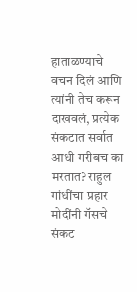हाताळण्याचे वचन दिलं आणि त्यांनी तेच करून दाखवलं, प्रत्येक संकटात सर्वात आधी गरीबच का मरतात? राहुल गांधींचा प्रहार
मोदींनी गॅसचे संकट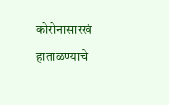कोरोनासारखं हाताळण्याचे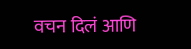वचन दिलं आणि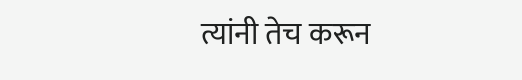त्यांनी तेच करून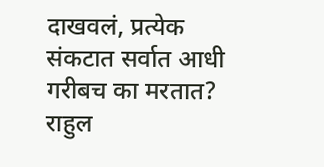दाखवलं, प्रत्येक संकटात सर्वात आधी गरीबच का मरतात? राहुल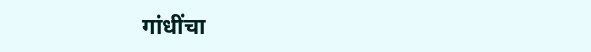गांधींचा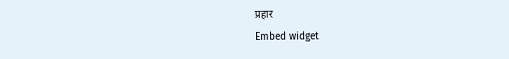प्रहार
Embed widget